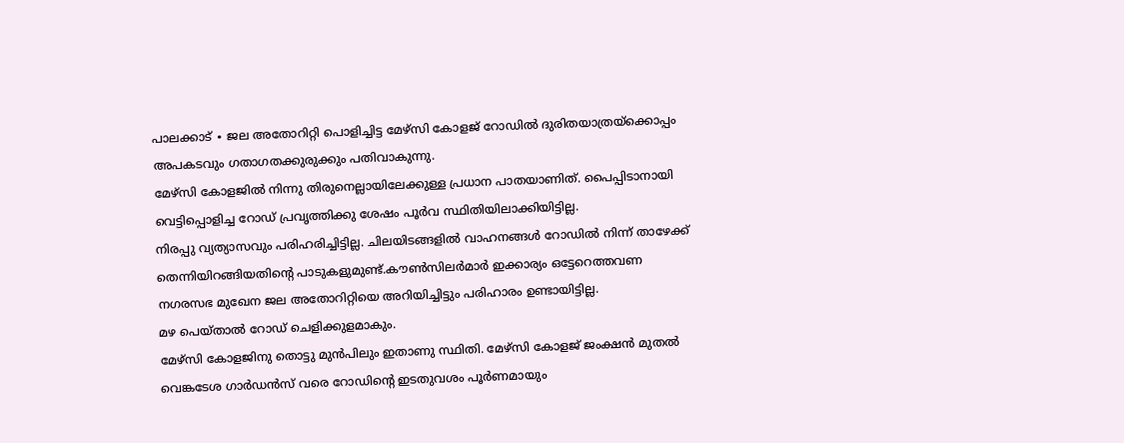പാലക്കാട് ∙ ജല അതോറിറ്റി പൊളിച്ചിട്ട മേഴ്സി കോളജ് റോഡിൽ ദുരിതയാത്രയ്ക്കൊപ്പം അപകടവും ഗതാഗതക്കുരുക്കും പതിവാകുന്നു.
മേഴ്സി കോളജിൽ നിന്നു തിരുനെല്ലായിലേക്കുള്ള പ്രധാന പാതയാണിത്. പൈപ്പിടാനായി വെട്ടിപ്പൊളിച്ച റോഡ് പ്രവൃത്തിക്കു ശേഷം പൂർവ സ്ഥിതിയിലാക്കിയിട്ടില്ല.
നിരപ്പു വ്യത്യാസവും പരിഹരിച്ചിട്ടില്ല. ചിലയിടങ്ങളിൽ വാഹനങ്ങൾ റോഡിൽ നിന്ന് താഴേക്ക് തെന്നിയിറങ്ങിയതിന്റെ പാടുകളുമുണ്ട്.കൗൺസിലർമാർ ഇക്കാര്യം ഒട്ടേറെത്തവണ നഗരസഭ മുഖേന ജല അതോറിറ്റിയെ അറിയിച്ചിട്ടും പരിഹാരം ഉണ്ടായിട്ടില്ല.
മഴ പെയ്താൽ റോഡ് ചെളിക്കുളമാകും.
മേഴ്സി കോളജിനു തൊട്ടു മുൻപിലും ഇതാണു സ്ഥിതി. മേഴ്സി കോളജ് ജംക്ഷൻ മുതൽ വെങ്കടേശ ഗാർഡൻസ് വരെ റോഡിന്റെ ഇടതുവശം പൂർണമായും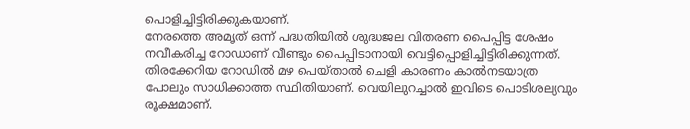പൊളിച്ചിട്ടിരിക്കുകയാണ്.
നേരത്തെ അമൃത് ഒന്ന് പദ്ധതിയിൽ ശുദ്ധജല വിതരണ പൈപ്പിട്ട ശേഷം നവീകരിച്ച റോഡാണ് വീണ്ടും പൈപ്പിടാനായി വെട്ടിപ്പൊളിച്ചിട്ടിരിക്കുന്നത്.
തിരക്കേറിയ റോഡിൽ മഴ പെയ്താൽ ചെളി കാരണം കാൽനടയാത്ര പോലും സാധിക്കാത്ത സ്ഥിതിയാണ്. വെയിലുറച്ചാൽ ഇവിടെ പൊടിശല്യവും രൂക്ഷമാണ്.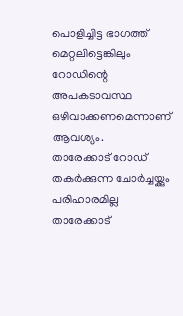പൊളിച്ചിട്ട ഭാഗത്ത് മെറ്റലിട്ടെങ്കിലും റോഡിന്റെ അപകടാവസ്ഥ ഒഴിവാക്കണമെന്നാണ് ആവശ്യം.
താരേക്കാട് റോഡ് തകർക്കുന്ന ചോർച്ചയ്ക്കും പരിഹാരമില്ല
താരേക്കാട്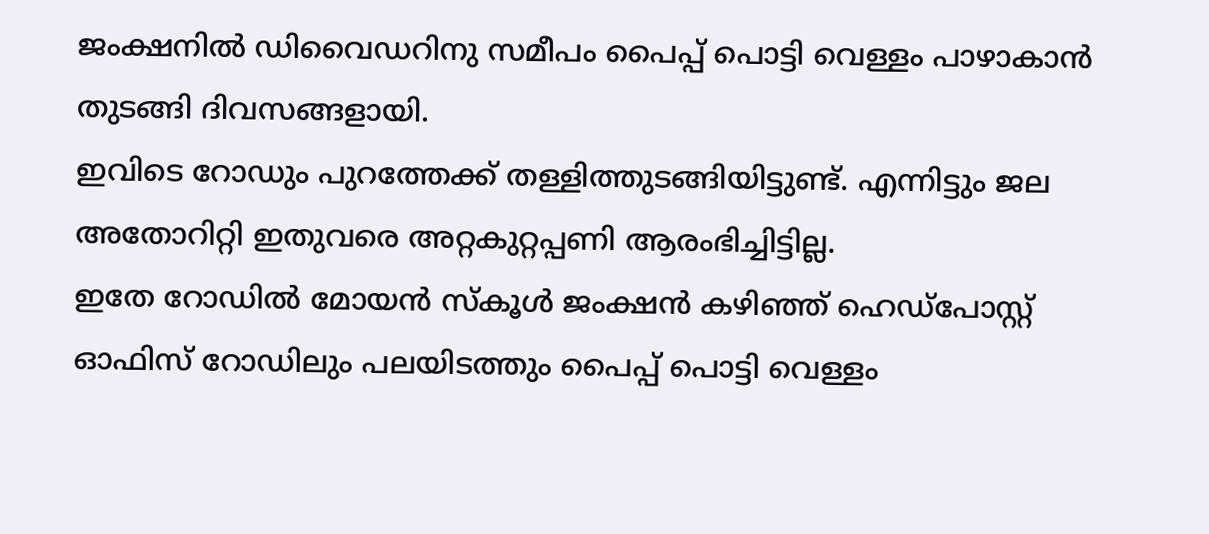ജംക്ഷനിൽ ഡിവൈഡറിനു സമീപം പൈപ്പ് പൊട്ടി വെള്ളം പാഴാകാൻ തുടങ്ങി ദിവസങ്ങളായി.
ഇവിടെ റോഡും പുറത്തേക്ക് തള്ളിത്തുടങ്ങിയിട്ടുണ്ട്. എന്നിട്ടും ജല അതോറിറ്റി ഇതുവരെ അറ്റകുറ്റപ്പണി ആരംഭിച്ചിട്ടില്ല.
ഇതേ റോഡിൽ മോയൻ സ്കൂൾ ജംക്ഷൻ കഴിഞ്ഞ് ഹെഡ്പോസ്റ്റ് ഓഫിസ് റോഡിലും പലയിടത്തും പൈപ്പ് പൊട്ടി വെള്ളം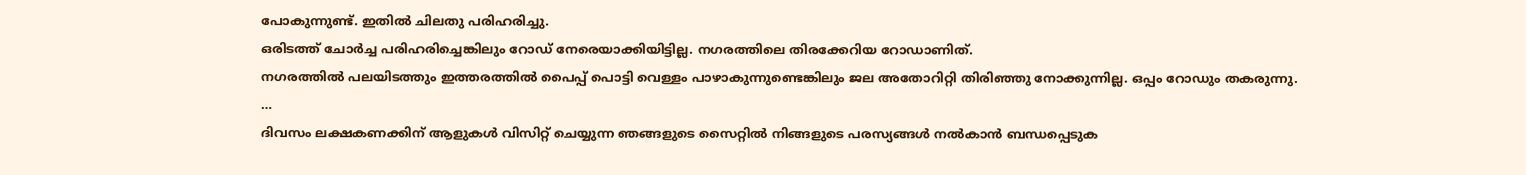പോകുന്നുണ്ട്. ഇതിൽ ചിലതു പരിഹരിച്ചു.
ഒരിടത്ത് ചോർച്ച പരിഹരിച്ചെങ്കിലും റോഡ് നേരെയാക്കിയിട്ടില്ല. നഗരത്തിലെ തിരക്കേറിയ റോഡാണിത്.
നഗരത്തിൽ പലയിടത്തും ഇത്തരത്തിൽ പൈപ്പ് പൊട്ടി വെള്ളം പാഴാകുന്നുണ്ടെങ്കിലും ജല അതോറിറ്റി തിരിഞ്ഞു നോക്കുന്നില്ല. ഒപ്പം റോഡും തകരുന്നു.
…
ദിവസം ലക്ഷകണക്കിന് ആളുകൾ വിസിറ്റ് ചെയ്യുന്ന ഞങ്ങളുടെ സൈറ്റിൽ നിങ്ങളുടെ പരസ്യങ്ങൾ നൽകാൻ ബന്ധപ്പെടുക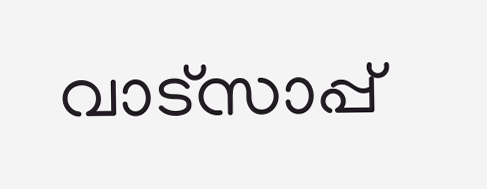വാട്സാപ്പ്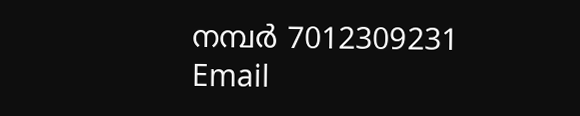നമ്പർ 7012309231 Email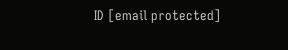ID [email protected]